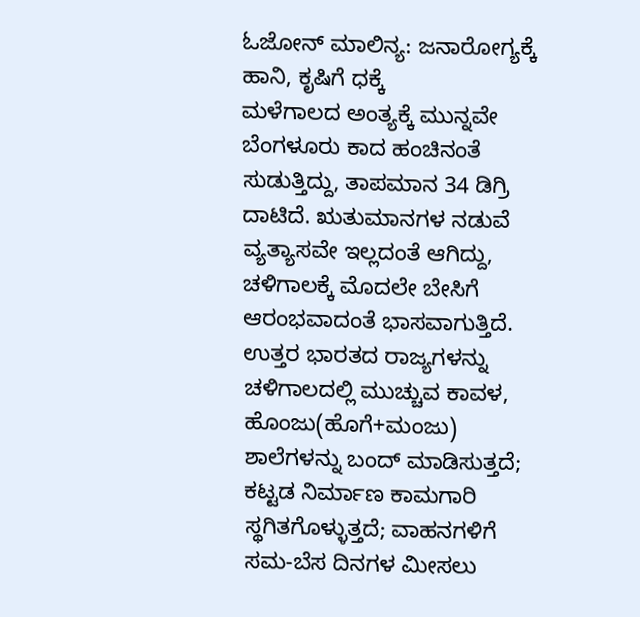ಓಜೋನ್ ಮಾಲಿನ್ಯ: ಜನಾರೋಗ್ಯಕ್ಕೆ ಹಾನಿ, ಕೃಷಿಗೆ ಧಕ್ಕೆ
ಮಳೆಗಾಲದ ಅಂತ್ಯಕ್ಕೆ ಮುನ್ನವೇ ಬೆಂಗಳೂರು ಕಾದ ಹಂಚಿನಂತೆ ಸುಡುತ್ತಿದ್ದು, ತಾಪಮಾನ 34 ಡಿಗ್ರಿ ದಾಟಿದೆ. ಋತುಮಾನಗಳ ನಡುವೆ ವ್ಯತ್ಯಾಸವೇ ಇಲ್ಲದಂತೆ ಆಗಿದ್ದು, ಚಳಿಗಾಲಕ್ಕೆ ಮೊದಲೇ ಬೇಸಿಗೆ ಆರಂಭವಾದಂತೆ ಭಾಸವಾಗುತ್ತಿದೆ. ಉತ್ತರ ಭಾರತದ ರಾಜ್ಯಗಳನ್ನು ಚಳಿಗಾಲದಲ್ಲಿ ಮುಚ್ಚುವ ಕಾವಳ, ಹೊಂಜು(ಹೊಗೆ+ಮಂಜು) ಶಾಲೆಗಳನ್ನು ಬಂದ್ ಮಾಡಿಸುತ್ತದೆ; ಕಟ್ಟಡ ನಿರ್ಮಾಣ ಕಾಮಗಾರಿ ಸ್ಥಗಿತಗೊಳ್ಳುತ್ತದೆ; ವಾಹನಗಳಿಗೆ ಸಮ-ಬೆಸ ದಿನಗಳ ಮೀಸಲು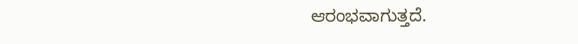ಆರಂಭವಾಗುತ್ತದೆ.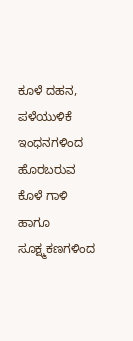ಕೂಳೆ ದಹನ, ಪಳೆಯುಳಿಕೆ ಇಂಧನಗಳಿಂದ ಹೊರಬರುವ ಕೊಳೆ ಗಾಳಿ ಹಾಗೂ ಸೂಕ್ಷ್ಮಕಣಗಳಿಂದ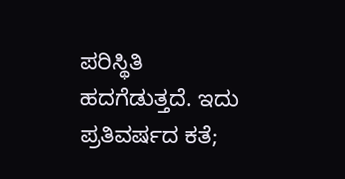ಪರಿಸ್ಥಿತಿ ಹದಗೆಡುತ್ತದೆ. ಇದು ಪ್ರತಿವರ್ಷದ ಕತೆ;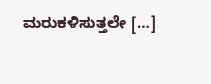ಮರುಕಳಿಸುತ್ತಲೇ […]